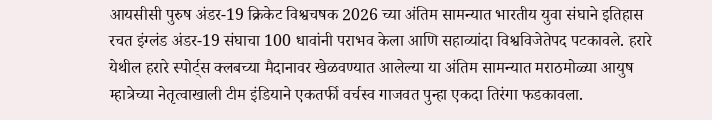आयसीसी पुरुष अंडर-19 क्रिकेट विश्वचषक 2026 च्या अंतिम सामन्यात भारतीय युवा संघाने इतिहास रचत इंग्लंड अंडर-19 संघाचा 100 धावांनी पराभव केला आणि सहाव्यांदा विश्वविजेतेपद पटकावले. हरारे येथील हरारे स्पोर्ट्स क्लबच्या मैदानावर खेळवण्यात आलेल्या या अंतिम सामन्यात मराठमोळ्या आयुष म्हात्रेच्या नेतृत्वाखाली टीम इंडियाने एकतर्फी वर्चस्व गाजवत पुन्हा एकदा तिरंगा फडकावला.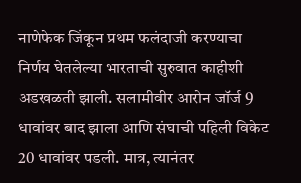नाणेफेक जिंकून प्रथम फलंदाजी करण्याचा निर्णय घेतलेल्या भारताची सुरुवात काहीशी अडखळती झाली. सलामीवीर आरोन जॉर्ज 9 धावांवर बाद झाला आणि संघाची पहिली विकेट 20 धावांवर पडली. मात्र, त्यानंतर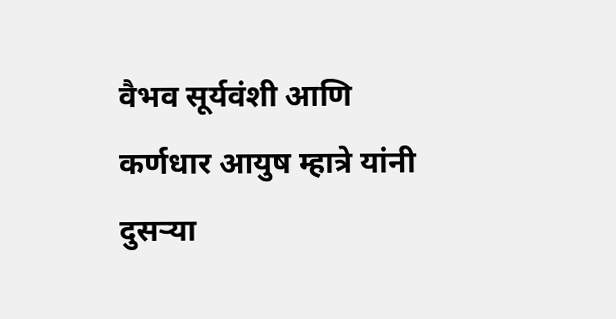वैभव सूर्यवंशी आणि कर्णधार आयुष म्हात्रे यांनी दुसऱ्या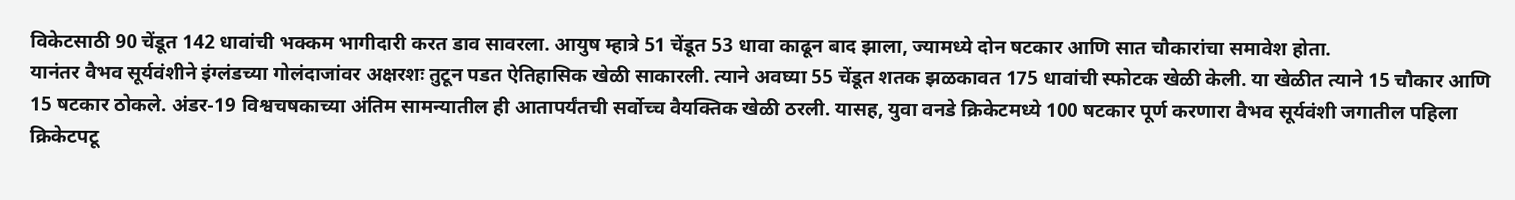विकेटसाठी 90 चेंडूत 142 धावांची भक्कम भागीदारी करत डाव सावरला. आयुष म्हात्रे 51 चेंडूत 53 धावा काढून बाद झाला, ज्यामध्ये दोन षटकार आणि सात चौकारांचा समावेश होता.
यानंतर वैभव सूर्यवंशीने इंग्लंडच्या गोलंदाजांवर अक्षरशः तुटून पडत ऐतिहासिक खेळी साकारली. त्याने अवघ्या 55 चेंडूत शतक झळकावत 175 धावांची स्फोटक खेळी केली. या खेळीत त्याने 15 चौकार आणि 15 षटकार ठोकले. अंडर-19 विश्वचषकाच्या अंतिम सामन्यातील ही आतापर्यंतची सर्वोच्च वैयक्तिक खेळी ठरली. यासह, युवा वनडे क्रिकेटमध्ये 100 षटकार पूर्ण करणारा वैभव सूर्यवंशी जगातील पहिला क्रिकेटपटू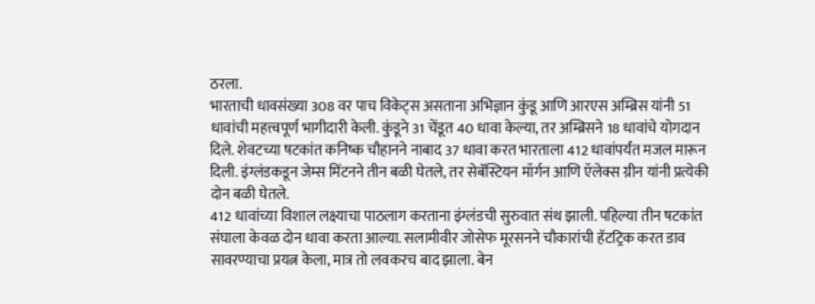ठरला.
भारताची धावसंख्या 308 वर पाच विकेट्स असताना अभिज्ञान कुंडू आणि आरएस अम्ब्रिस यांनी 51 धावांची महत्त्वपूर्ण भागीदारी केली. कुंडूने 31 चेंडूत 40 धावा केल्या, तर अम्ब्रिसने 18 धावांचे योगदान दिले. शेवटच्या षटकांत कनिष्क चौहानने नाबाद 37 धावा करत भारताला 412 धावांपर्यंत मजल मारून दिली. इंग्लंडकडून जेम्स मिंटनने तीन बळी घेतले, तर सेबॅस्टियन मॉर्गन आणि ऍलेक्स ग्रीन यांनी प्रत्येकी दोन बळी घेतले.
412 धावांच्या विशाल लक्ष्याचा पाठलाग करताना इंग्लंडची सुरुवात संथ झाली. पहिल्या तीन षटकांत संघाला केवळ दोन धावा करता आल्या. सलामीवीर जोसेफ मूरसनने चौकारांची हॅटट्रिक करत डाव सावरण्याचा प्रयत्न केला, मात्र तो लवकरच बाद झाला. बेन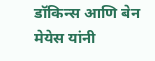डॉकिन्स आणि बेन मेयेस यांनी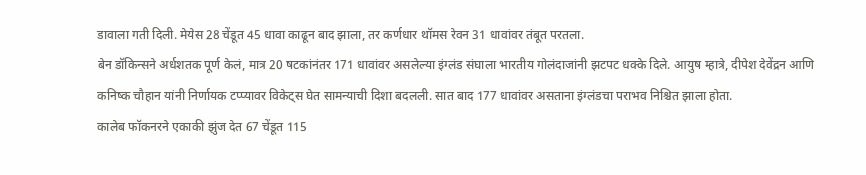डावाला गती दिली. मेयेस 28 चेंडूत 45 धावा काढून बाद झाला, तर कर्णधार थॉमस रेवन 31 धावांवर तंबूत परतला.
बेन डॉकिन्सने अर्धशतक पूर्ण केलं, मात्र 20 षटकांनंतर 171 धावांवर असलेल्या इंग्लंड संघाला भारतीय गोलंदाजांनी झटपट धक्के दिले. आयुष म्हात्रे, दीपेश देवेंद्रन आणि कनिष्क चौहान यांनी निर्णायक टप्प्यावर विकेट्स घेत सामन्याची दिशा बदलली. सात बाद 177 धावांवर असताना इंग्लंडचा पराभव निश्चित झाला होता.
कालेब फॉकनरने एकाकी झुंज देत 67 चेंडूत 115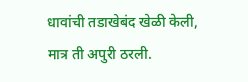धावांची तडाखेबंद खेळी केली, मात्र ती अपुरी ठरली.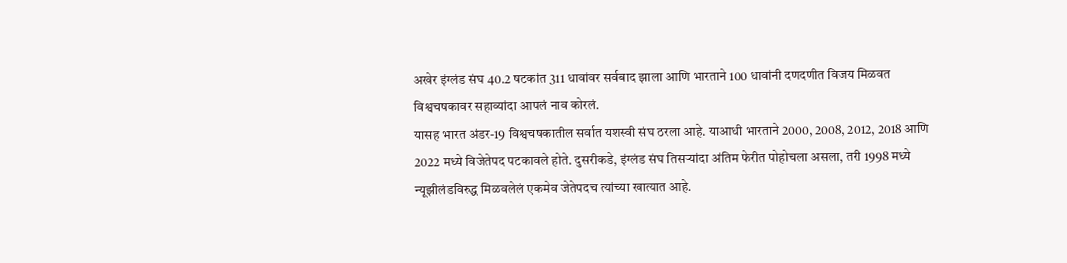अखेर इंग्लंड संघ 40.2 षटकांत 311 धावांवर सर्वबाद झाला आणि भारताने 100 धावांनी दणदणीत विजय मिळवत विश्वचषकावर सहाव्यांदा आपलं नाव कोरलं.
यासह भारत अंडर-19 विश्वचषकातील सर्वात यशस्वी संघ ठरला आहे. याआधी भारताने 2000, 2008, 2012, 2018 आणि 2022 मध्ये विजेतेपद पटकावले होते. दुसरीकडे, इंग्लंड संघ तिसऱ्यांदा अंतिम फेरीत पोहोचला असला, तरी 1998 मध्ये न्यूझीलंडविरुद्ध मिळवलेलं एकमेव जेतेपदच त्यांच्या खात्यात आहे.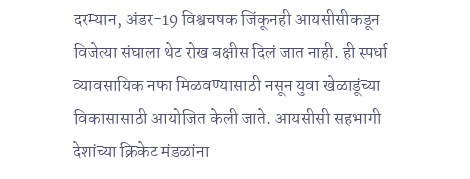दरम्यान, अंडर-19 विश्वचषक जिंकूनही आयसीसीकडून विजेत्या संघाला थेट रोख बक्षीस दिलं जात नाही. ही स्पर्धा व्यावसायिक नफा मिळवण्यासाठी नसून युवा खेळाडूंच्या विकासासाठी आयोजित केली जाते. आयसीसी सहभागी देशांच्या क्रिकेट मंडळांना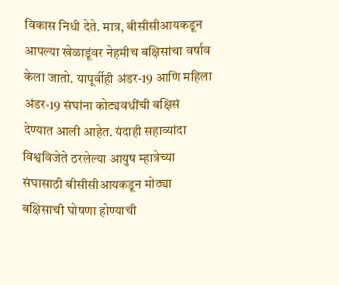विकास निधी देते. मात्र, बीसीसीआयकडून आपल्या खेळाडूंवर नेहमीच बक्षिसांचा वर्षाव केला जातो. यापूर्वीही अंडर-19 आणि महिला अंडर-19 संघांना कोट्यवधींची बक्षिसं देण्यात आली आहेत. यंदाही सहाव्यांदा विश्वविजेते ठरलेल्या आयुष म्हात्रेच्या संघासाठी बीसीसीआयकडून मोठ्या बक्षिसाची घोषणा होण्याची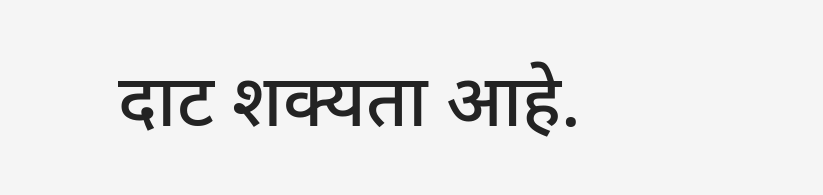दाट शक्यता आहे.